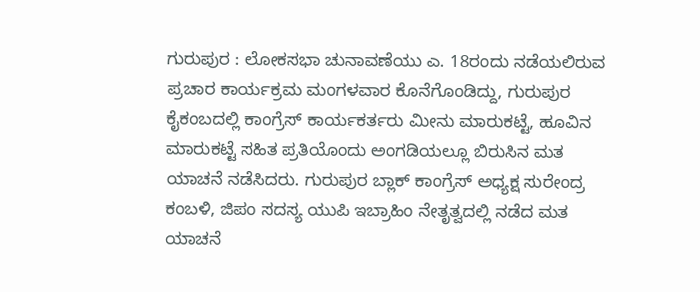ಗುರುಪುರ : ಲೋಕಸಭಾ ಚುನಾವಣೆಯು ಎ. 18ರಂದು ನಡೆಯಲಿರುವ ಪ್ರಚಾರ ಕಾರ್ಯಕ್ರಮ ಮಂಗಳವಾರ ಕೊನೆಗೊಂಡಿದ್ದು, ಗುರುಪುರ ಕೈಕಂಬದಲ್ಲಿ ಕಾಂಗ್ರೆಸ್ ಕಾರ್ಯಕರ್ತರು ಮೀನು ಮಾರುಕಟ್ಟೆ, ಹೂವಿನ ಮಾರುಕಟ್ಟೆ ಸಹಿತ ಪ್ರತಿಯೊಂದು ಅಂಗಡಿಯಲ್ಲೂ ಬಿರುಸಿನ ಮತ ಯಾಚನೆ ನಡೆಸಿದರು. ಗುರುಪುರ ಬ್ಲಾಕ್ ಕಾಂಗ್ರೆಸ್ ಅಧ್ಯಕ್ಷ ಸುರೇಂದ್ರ ಕಂಬಳಿ, ಜಿಪಂ ಸದಸ್ಯ ಯುಪಿ ಇಬ್ರಾಹಿಂ ನೇತೃತ್ವದಲ್ಲಿ ನಡೆದ ಮತ ಯಾಚನೆ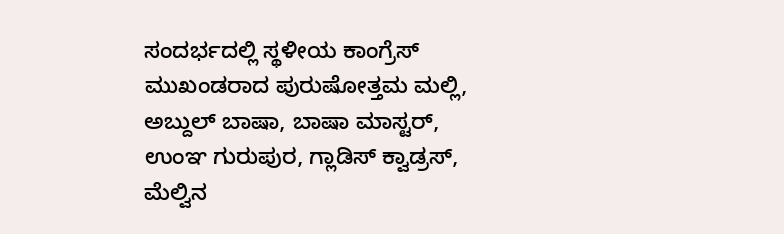ಸಂದರ್ಭದಲ್ಲಿ ಸ್ಥಳೀಯ ಕಾಂಗ್ರೆಸ್ ಮುಖಂಡರಾದ ಪುರುಷೋತ್ತಮ ಮಲ್ಲಿ, ಅಬ್ದುಲ್ ಬಾಷಾ, ಬಾಷಾ ಮಾಸ್ಟರ್, ಉಂಞ ಗುರುಪುರ, ಗ್ಲಾಡಿಸ್ ಕ್ವಾಡ್ರಸ್, ಮೆಲ್ವಿನ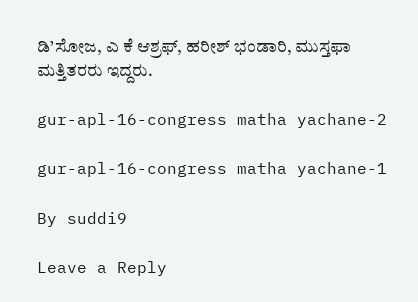ಡಿ’ಸೋಜ, ಎ ಕೆ ಆಶ್ರಫ್, ಹರೀಶ್ ಭಂಡಾರಿ, ಮುಸ್ತಫಾ ಮತ್ತಿತರರು ಇದ್ದರು.

gur-apl-16-congress matha yachane-2

gur-apl-16-congress matha yachane-1

By suddi9

Leave a Reply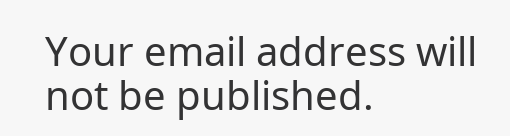Your email address will not be published.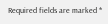Required fields are marked *